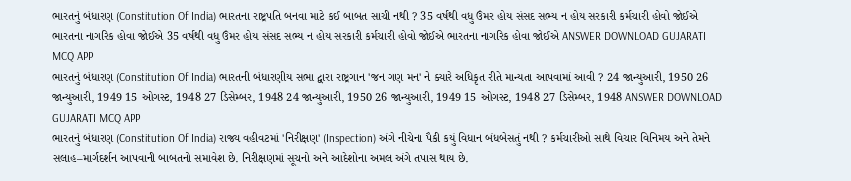ભારતનું બંધારણ (Constitution Of India) ભારતના રાષ્ટ્રપતિ બનવા માટે કઈ બાબત સાચી નથી ? 35 વર્ષથી વધુ ઉંમર હોય સંસદ સભ્ય ન હોય સરકારી કર્મચારી હોવો જોઈએ ભારતના નાગરિક હોવા જોઈએ 35 વર્ષથી વધુ ઉંમર હોય સંસદ સભ્ય ન હોય સરકારી કર્મચારી હોવો જોઈએ ભારતના નાગરિક હોવા જોઈએ ANSWER DOWNLOAD GUJARATI MCQ APP
ભારતનું બંધારણ (Constitution Of India) ભારતની બંધારણીય સભા દ્વારા રાષ્ટ્રગાન 'જન ગણ મન' ને ક્યારે અધિકૃત રીતે માન્યતા આપવામાં આવી ? 24 જાન્યુઆરી, 1950 26 જાન્યુઆરી, 1949 15 ઓગસ્ટ, 1948 27 ડિસેમ્બર, 1948 24 જાન્યુઆરી, 1950 26 જાન્યુઆરી, 1949 15 ઓગસ્ટ, 1948 27 ડિસેમ્બર, 1948 ANSWER DOWNLOAD GUJARATI MCQ APP
ભારતનું બંધારણ (Constitution Of India) રાજ્ય વહીવટમાં 'નિરીક્ષણ' (Inspection) અંગે નીચેના પૈકી કયું વિધાન બંધબેસતું નથી ? કર્મચારીઓ સાથે વિચાર વિનિમય અને તેમને સલાહ–માર્ગદર્શન આપવાની બાબતનો સમાવેશ છે. નિરીક્ષણમાં સૂચનો અને આદેશોના અમલ અંગે તપાસ થાય છે.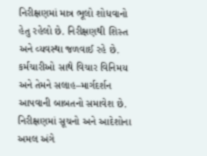નિરીક્ષણમાં માત્ર ભૂલો શોધવાનો હેતુ રહેલો છે. નિરીક્ષણથી શિસ્ત અને વ્યવસ્થા જળવાઈ રહે છે. કર્મચારીઓ સાથે વિચાર વિનિમય અને તેમને સલાહ–માર્ગદર્શન આપવાની બાબતનો સમાવેશ છે. નિરીક્ષણમાં સૂચનો અને આદેશોના અમલ અંગે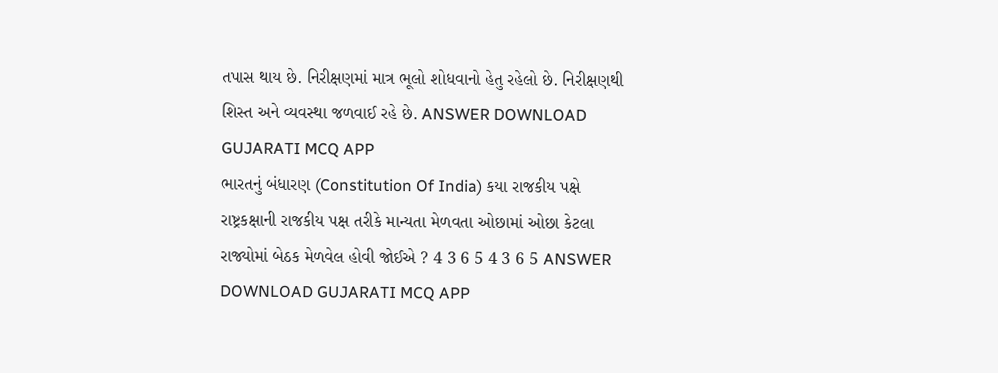તપાસ થાય છે. નિરીક્ષણમાં માત્ર ભૂલો શોધવાનો હેતુ રહેલો છે. નિરીક્ષણથી શિસ્ત અને વ્યવસ્થા જળવાઈ રહે છે. ANSWER DOWNLOAD GUJARATI MCQ APP
ભારતનું બંધારણ (Constitution Of India) કયા રાજકીય પક્ષે રાષ્ટ્રકક્ષાની રાજકીય પક્ષ તરીકે માન્યતા મેળવતા ઓછામાં ઓછા કેટલા રાજ્યોમાં બેઠક મેળવેલ હોવી જોઈએ ? 4 3 6 5 4 3 6 5 ANSWER DOWNLOAD GUJARATI MCQ APP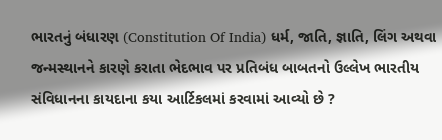ભારતનું બંધારણ (Constitution Of India) ધર્મ, જાતિ, જ્ઞાતિ, લિંગ અથવા જન્મસ્થાનને કારણે કરાતા ભેદભાવ પર પ્રતિબંધ બાબતનો ઉલ્લેખ ભારતીય સંવિધાનના કાયદાના કયા આર્ટિકલમાં કરવામાં આવ્યો છે ?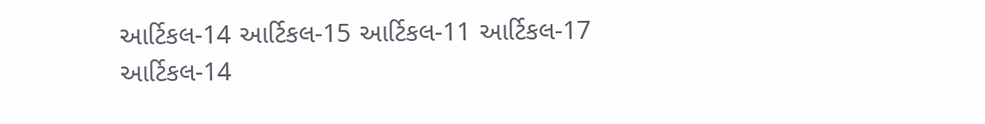આર્ટિકલ-14 આર્ટિકલ-15 આર્ટિકલ-11 આર્ટિકલ-17 આર્ટિકલ-14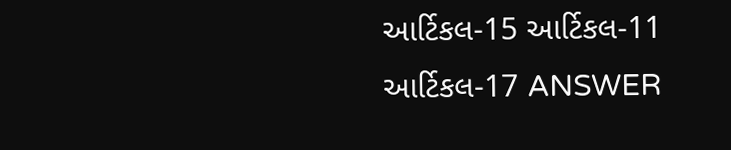આર્ટિકલ-15 આર્ટિકલ-11 આર્ટિકલ-17 ANSWER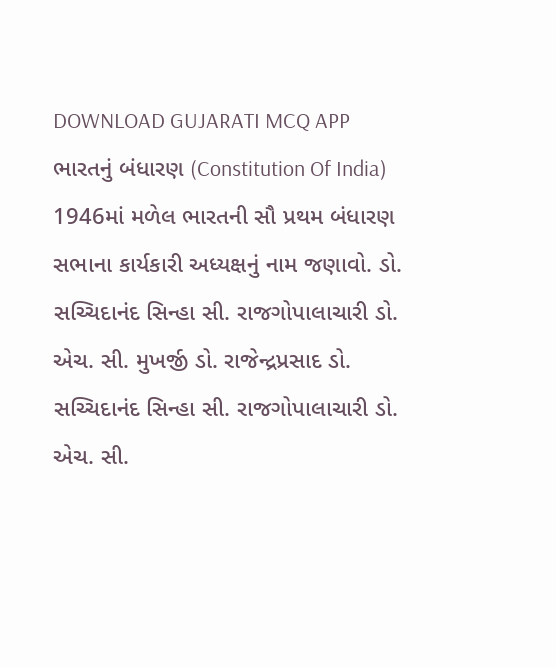DOWNLOAD GUJARATI MCQ APP
ભારતનું બંધારણ (Constitution Of India) 1946માં મળેલ ભારતની સૌ પ્રથમ બંધારણ સભાના કાર્યકારી અધ્યક્ષનું નામ જણાવો. ડો. સચ્ચિદાનંદ સિન્હા સી. રાજગોપાલાચારી ડો. એચ. સી. મુખર્જી ડો. રાજેન્દ્રપ્રસાદ ડો. સચ્ચિદાનંદ સિન્હા સી. રાજગોપાલાચારી ડો. એચ. સી.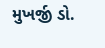મુખર્જી ડો.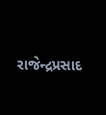રાજેન્દ્રપ્રસાદ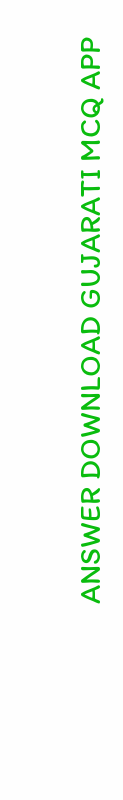ANSWER DOWNLOAD GUJARATI MCQ APP